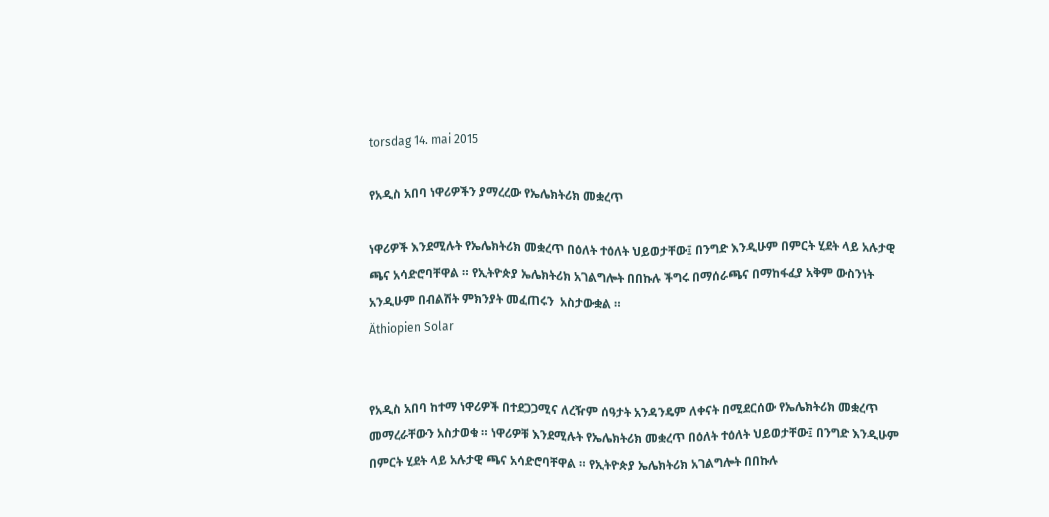torsdag 14. mai 2015

የአዲስ አበባ ነዋሪዎችን ያማረረው የኤሌክትሪክ መቋረጥ

ነዋሪዎች እንደሚሉት የኤሌክትሪክ መቋረጥ በዕለት ተዕለት ህይወታቸው፤ በንግድ እንዲሁም በምርት ሂደት ላይ አሉታዊ ጫና አሳድሮባቸዋል ። የኢትዮጵያ ኤሌክትሪክ አገልግሎት በበኩሉ ችግሩ በማሰራጫና በማከፋፈያ አቅም ውስንነት አንዲሁም በብልሽት ምክንያት መፈጠሩን  አስታውቋል ።
Äthiopien Solar


የአዲስ አበባ ከተማ ነዋሪዎች በተደጋጋሚና ለረዥም ሰዓታት አንዳንዴም ለቀናት በሚደርሰው የኤሌክትሪክ መቋረጥ መማረራቸውን አስታወቁ ። ነዋሪዎቹ እንደሚሉት የኤሌክትሪክ መቋረጥ በዕለት ተዕለት ህይወታቸው፤ በንግድ እንዲሁም በምርት ሂደት ላይ አሉታዊ ጫና አሳድሮባቸዋል ። የኢትዮጵያ ኤሌክትሪክ አገልግሎት በበኩሉ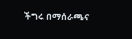ችግሩ በማሰራጫና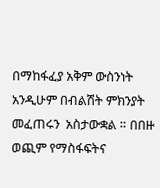በማከፋፈያ አቅም ውስንነት አንዲሁም በብልሽት ምክንያት መፈጠሩን  አስታውቋል ። በበዙ ወጪም የማስፋፍትና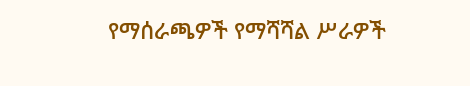የማሰራጫዎች የማሻሻል ሥራዎች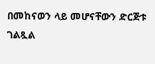በመከናወን ላይ መሆናቸውን ድርጅቱ ገልጿል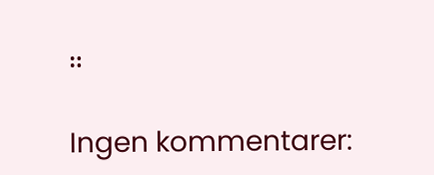።

Ingen kommentarer: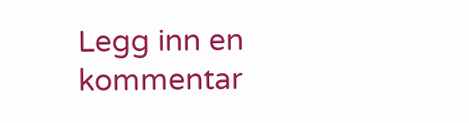Legg inn en kommentar